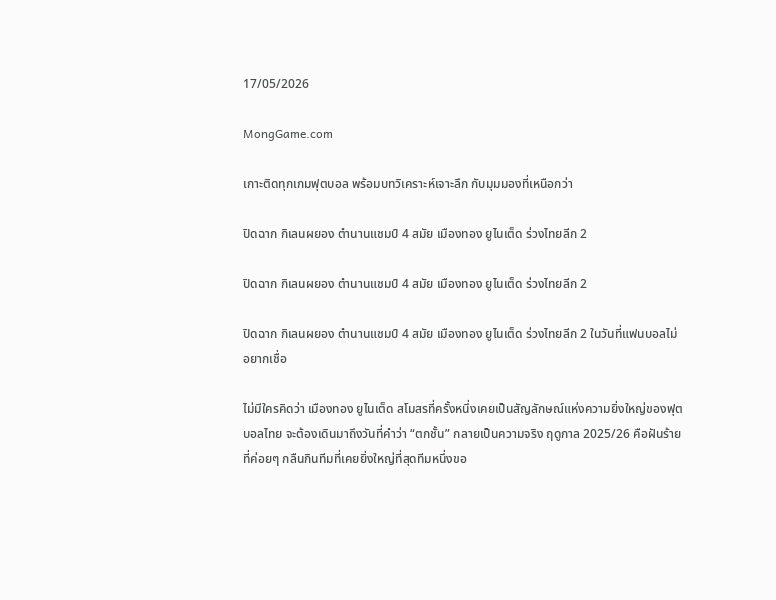17/05/2026

MongGame.com

เกาะติดทุกเกมฟุตบอล พร้อมบทวิเคราะห์เจาะลึก กับมุมมองที่เหนือกว่า

ปิดฉาก กิเลนผยอง ตำนานแชมป์ 4 สมัย เมืองทอง ยูไนเต็ด ร่วงไทยลีก 2

ปิดฉาก กิเลนผยอง ตำนานแชมป์ 4 สมัย เมืองทอง ยูไนเต็ด ร่วงไทยลีก 2

ปิดฉาก กิเลนผยอง ตำนานแชมป์ 4 สมัย เมืองทอง ยูไนเต็ด ร่วงไทยลีก 2 ในวันที่แฟนบอลไม่อยากเชื่อ

ไม่มีใครคิดว่า เมืองทอง ยูไนเต็ด สโมสรที่ครั้งหนึ่งเคยเป็นสัญลักษณ์แห่งความยิ่งใหญ่ของฟุตบอลไทย จะต้องเดินมาถึงวันที่คำว่า “ตกชั้น” กลายเป็นความจริง ฤดูกาล 2025/26 คือฝันร้ายที่ค่อยๆ กลืนกินทีมที่เคยยิ่งใหญ่ที่สุดทีมหนึ่งขอ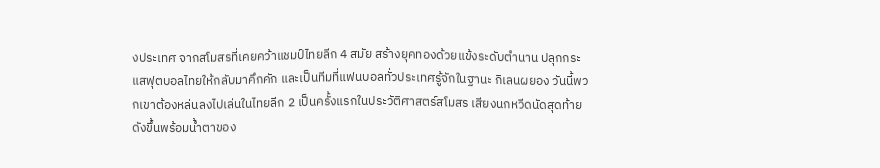งประเทศ จากสโมสรที่เคยคว้าแชมป์ไทยลีก 4 สมัย สร้างยุคทองด้วยแข้งระดับตำนาน ปลุกกระแสฟุตบอลไทยให้กลับมาคึกคัก และเป็นทีมที่แฟนบอลทั่วประเทศรู้จักในฐานะ กิเลนผยอง วันนี้พวกเขาต้องหล่นลงไปเล่นในไทยลีก 2 เป็นครั้งแรกในประวัติศาสตร์สโมสร เสียงนกหวีดนัดสุดท้ายดังขึ้นพร้อมน้ำตาของ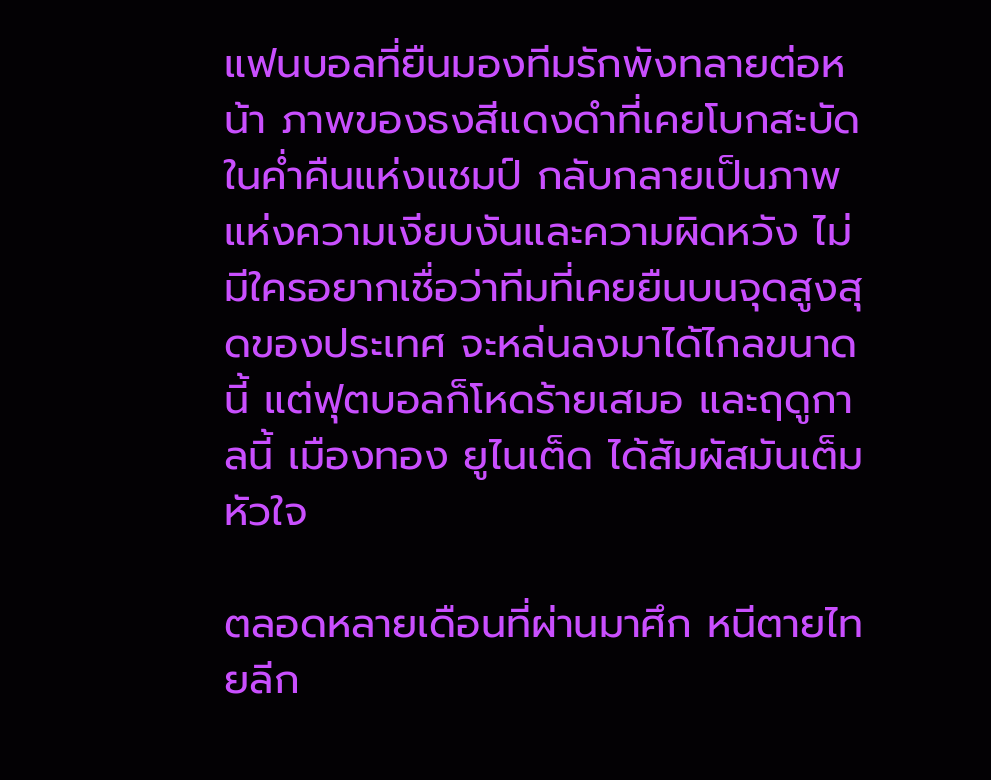แฟนบอลที่ยืนมองทีมรักพังทลายต่อหน้า ภาพของธงสีแดงดำที่เคยโบกสะบัดในค่ำคืนแห่งแชมป์ กลับกลายเป็นภาพแห่งความเงียบงันและความผิดหวัง ไม่มีใครอยากเชื่อว่าทีมที่เคยยืนบนจุดสูงสุดของประเทศ จะหล่นลงมาได้ไกลขนาดนี้ แต่ฟุตบอลก็โหดร้ายเสมอ และฤดูกาลนี้ เมืองทอง ยูไนเต็ด ได้สัมผัสมันเต็มหัวใจ

ตลอดหลายเดือนที่ผ่านมาศึก หนีตายไทยลีก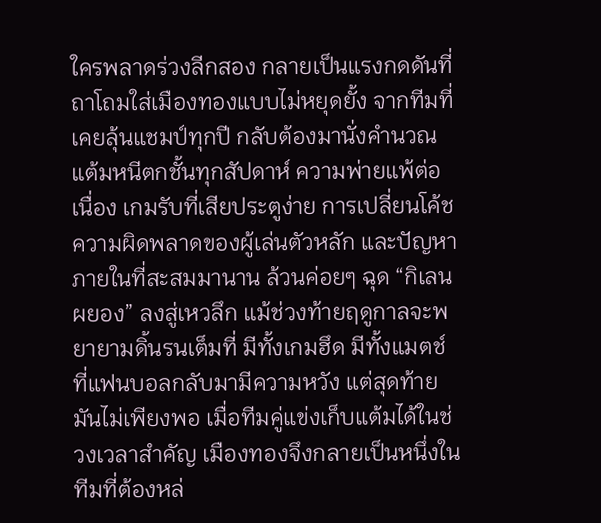ใครพลาดร่วงลีกสอง กลายเป็นแรงกดดันที่ถาโถมใส่เมืองทองแบบไม่หยุดยั้ง จากทีมที่เคยลุ้นแชมป์ทุกปี กลับต้องมานั่งคำนวณแต้มหนีตกชั้นทุกสัปดาห์ ความพ่ายแพ้ต่อเนื่อง เกมรับที่เสียประตูง่าย การเปลี่ยนโค้ช ความผิดพลาดของผู้เล่นตัวหลัก และปัญหาภายในที่สะสมมานาน ล้วนค่อยๆ ฉุด “กิเลนผยอง” ลงสู่เหวลึก แม้ช่วงท้ายฤดูกาลจะพยายามดิ้นรนเต็มที่ มีทั้งเกมฮึด มีทั้งแมตช์ที่แฟนบอลกลับมามีความหวัง แต่สุดท้ายมันไม่เพียงพอ เมื่อทีมคู่แข่งเก็บแต้มได้ในช่วงเวลาสำคัญ เมืองทองจึงกลายเป็นหนึ่งในทีมที่ต้องหล่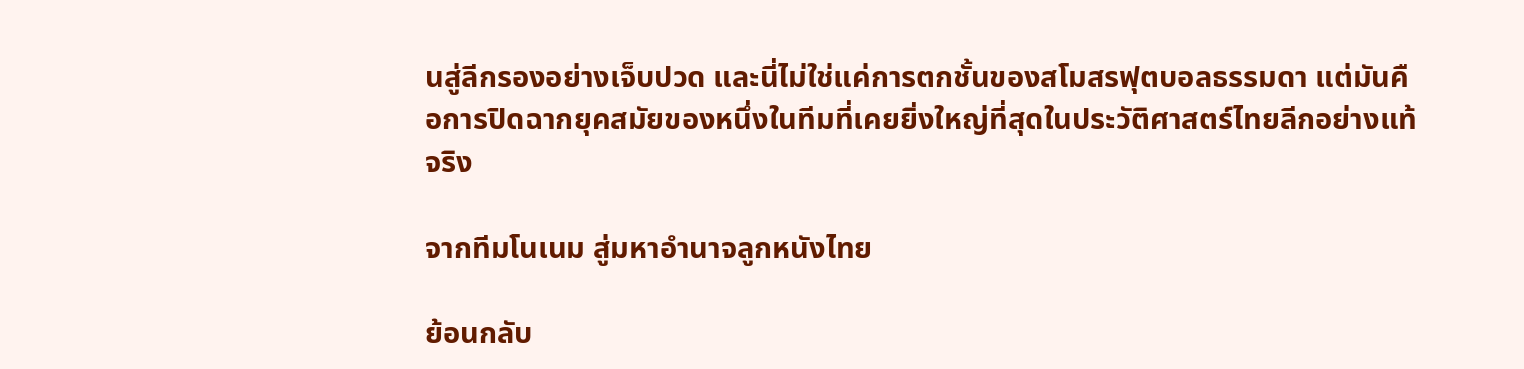นสู่ลีกรองอย่างเจ็บปวด และนี่ไม่ใช่แค่การตกชั้นของสโมสรฟุตบอลธรรมดา แต่มันคือการปิดฉากยุคสมัยของหนึ่งในทีมที่เคยยิ่งใหญ่ที่สุดในประวัติศาสตร์ไทยลีกอย่างแท้จริง

จากทีมโนเนม สู่มหาอำนาจลูกหนังไทย

ย้อนกลับ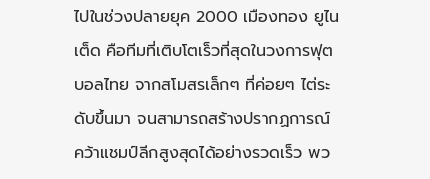ไปในช่วงปลายยุค 2000 เมืองทอง ยูไนเต็ด คือทีมที่เติบโตเร็วที่สุดในวงการฟุตบอลไทย จากสโมสรเล็กๆ ที่ค่อยๆ ไต่ระดับขึ้นมา จนสามารถสร้างปรากฏการณ์คว้าแชมป์ลีกสูงสุดได้อย่างรวดเร็ว พว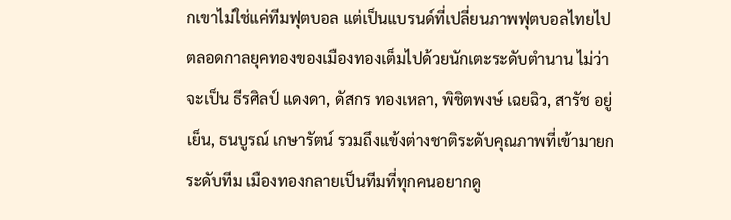กเขาไม่ใช่แค่ทีมฟุตบอล แต่เป็นแบรนด์ที่เปลี่ยนภาพฟุตบอลไทยไปตลอดกาลยุคทองของเมืองทองเต็มไปด้วยนักเตะระดับตำนาน ไม่ว่าจะเป็น ธีรศิลป์ แดงดา, ดัสกร ทองเหลา, พิชิตพงษ์ เฉยฉิว, สารัช อยู่เย็น, ธนบูรณ์ เกษารัตน์ รวมถึงแข้งต่างชาติระดับคุณภาพที่เข้ามายกระดับทีม เมืองทองกลายเป็นทีมที่ทุกคนอยากดู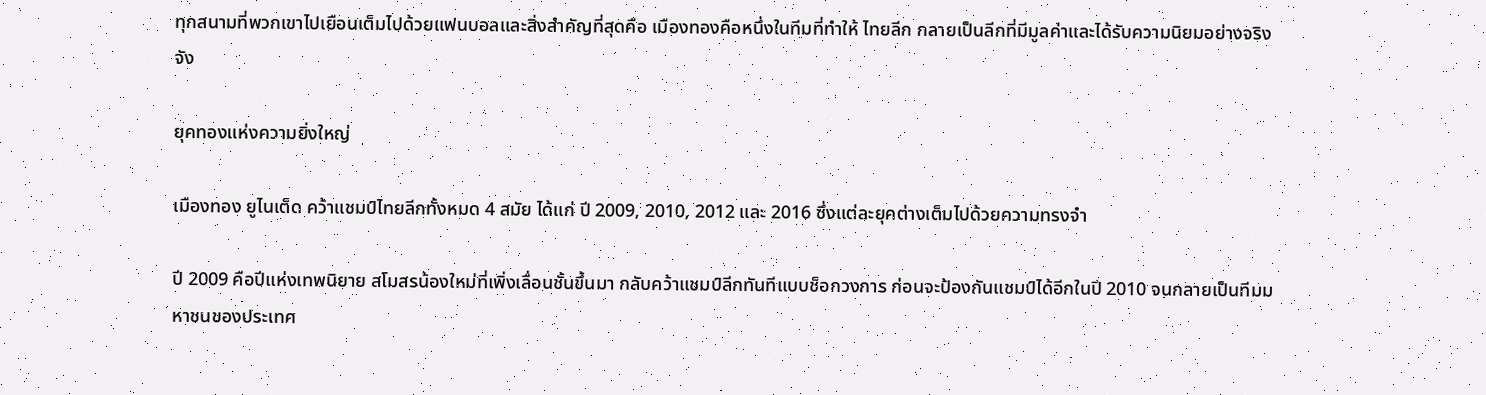ทุกสนามที่พวกเขาไปเยือนเต็มไปด้วยแฟนบอลและสิ่งสำคัญที่สุดคือ เมืองทองคือหนึ่งในทีมที่ทำให้ ไทยลีก กลายเป็นลีกที่มีมูลค่าและได้รับความนิยมอย่างจริงจัง

ยุคทองแห่งความยิ่งใหญ่

เมืองทอง ยูไนเต็ด คว้าแชมป์ไทยลีกทั้งหมด 4 สมัย ได้แก่ ปี 2009, 2010, 2012 และ 2016 ซึ่งแต่ละยุคต่างเต็มไปด้วยความทรงจำ

ปี 2009 คือปีแห่งเทพนิยาย สโมสรน้องใหม่ที่เพิ่งเลื่อนชั้นขึ้นมา กลับคว้าแชมป์ลีกทันทีแบบช็อกวงการ ก่อนจะป้องกันแชมป์ได้อีกในปี 2010 จนกลายเป็นทีมมหาชนของประเทศ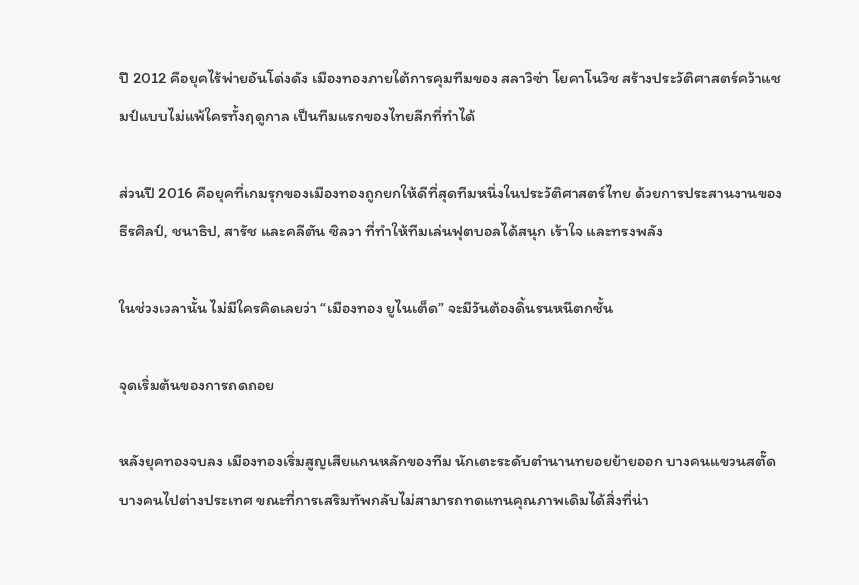ปี 2012 คือยุคไร้พ่ายอันโด่งดัง เมืองทองภายใต้การคุมทีมของ สลาวิซ่า โยคาโนวิช สร้างประวัติศาสตร์คว้าแชมป์แบบไม่แพ้ใครทั้งฤดูกาล เป็นทีมแรกของไทยลีกที่ทำได้

ส่วนปี 2016 คือยุคที่เกมรุกของเมืองทองถูกยกให้ดีที่สุดทีมหนึ่งในประวัติศาสตร์ไทย ด้วยการประสานงานของ ธีรศิลป์, ชนาธิป, สารัช และคลีตัน ซิลวา ที่ทำให้ทีมเล่นฟุตบอลได้สนุก เร้าใจ และทรงพลัง

ในช่วงเวลานั้น ไม่มีใครคิดเลยว่า “เมืองทอง ยูไนเต็ด” จะมีวันต้องดิ้นรนหนีตกชั้น

จุดเริ่มต้นของการถดถอย

หลังยุคทองจบลง เมืองทองเริ่มสูญเสียแกนหลักของทีม นักเตะระดับตำนานทยอยย้ายออก บางคนแขวนสตั๊ด บางคนไปต่างประเทศ ขณะที่การเสริมทัพกลับไม่สามารถทดแทนคุณภาพเดิมได้สิ่งที่น่า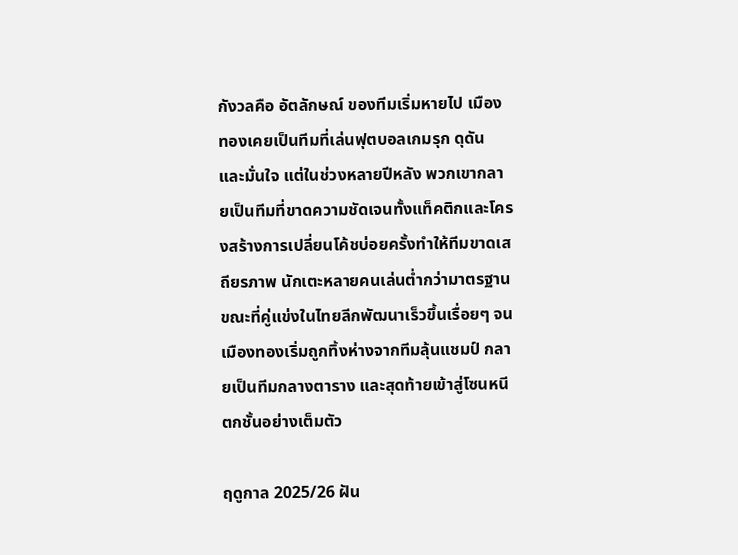กังวลคือ อัตลักษณ์ ของทีมเริ่มหายไป เมืองทองเคยเป็นทีมที่เล่นฟุตบอลเกมรุก ดุดัน และมั่นใจ แต่ในช่วงหลายปีหลัง พวกเขากลายเป็นทีมที่ขาดความชัดเจนทั้งแท็คติกและโครงสร้างการเปลี่ยนโค้ชบ่อยครั้งทำให้ทีมขาดเสถียรภาพ นักเตะหลายคนเล่นต่ำกว่ามาตรฐาน ขณะที่คู่แข่งในไทยลีกพัฒนาเร็วขึ้นเรื่อยๆ จนเมืองทองเริ่มถูกทิ้งห่างจากทีมลุ้นแชมป์ กลายเป็นทีมกลางตาราง และสุดท้ายเข้าสู่โซนหนีตกชั้นอย่างเต็มตัว

ฤดูกาล 2025/26 ฝัน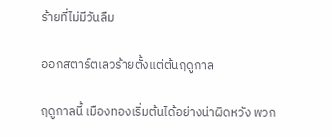ร้ายที่ไม่มีวันลืม

ออกสตาร์ตเลวร้ายตั้งแต่ต้นฤดูกาล

ฤดูกาลนี้ เมืองทองเริ่มต้นได้อย่างน่าผิดหวัง พวก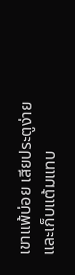เขาแพ้บ่อย เสียประตูง่าย และเก็บแต้มแทบ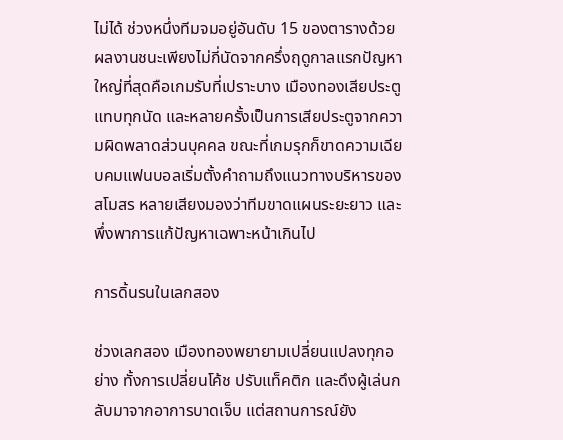ไม่ได้ ช่วงหนึ่งทีมจมอยู่อันดับ 15 ของตารางด้วยผลงานชนะเพียงไม่กี่นัดจากครึ่งฤดูกาลแรกปัญหาใหญ่ที่สุดคือเกมรับที่เปราะบาง เมืองทองเสียประตูแทบทุกนัด และหลายครั้งเป็นการเสียประตูจากความผิดพลาดส่วนบุคคล ขณะที่เกมรุกก็ขาดความเฉียบคมแฟนบอลเริ่มตั้งคำถามถึงแนวทางบริหารของสโมสร หลายเสียงมองว่าทีมขาดแผนระยะยาว และพึ่งพาการแก้ปัญหาเฉพาะหน้าเกินไป

การดิ้นรนในเลกสอง

ช่วงเลกสอง เมืองทองพยายามเปลี่ยนแปลงทุกอย่าง ทั้งการเปลี่ยนโค้ช ปรับแท็คติก และดึงผู้เล่นกลับมาจากอาการบาดเจ็บ แต่สถานการณ์ยัง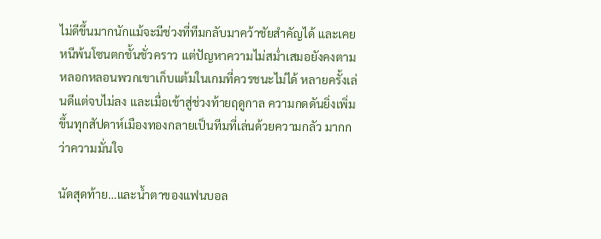ไม่ดีขึ้นมากนักแม้จะมีช่วงที่ทีมกลับมาคว้าชัยสำคัญได้ และเคยหนีพ้นโซนตกชั้นชั่วคราว แต่ปัญหาความไม่สม่ำเสมอยังคงตามหลอกหลอนพวกเขาเก็บแต้มในเกมที่ควรชนะไม่ได้ หลายครั้งเล่นดีแต่จบไม่ลง และเมื่อเข้าสู่ช่วงท้ายฤดูกาล ความกดดันยิ่งเพิ่มขึ้นทุกสัปดาห์เมืองทองกลายเป็นทีมที่เล่นด้วยความกลัว มากกว่าความมั่นใจ

นัดสุดท้าย…และน้ำตาของแฟนบอล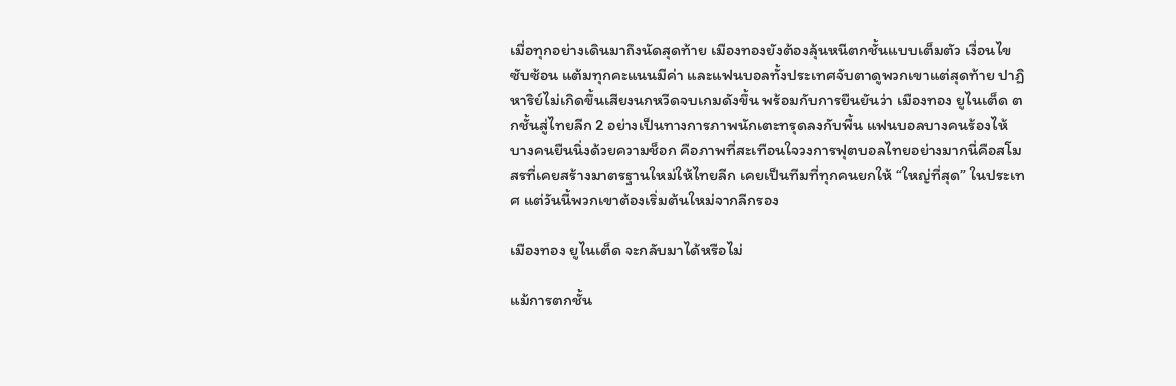เมื่อทุกอย่างเดินมาถึงนัดสุดท้าย เมืองทองยังต้องลุ้นหนีตกชั้นแบบเต็มตัว เงื่อนไขซับซ้อน แต้มทุกคะแนนมีค่า และแฟนบอลทั้งประเทศจับตาดูพวกเขาแต่สุดท้าย ปาฏิหาริย์ไม่เกิดขึ้นเสียงนกหวีดจบเกมดังขึ้น พร้อมกับการยืนยันว่า เมืองทอง ยูไนเต็ด ตกชั้นสู่ไทยลีก 2 อย่างเป็นทางการภาพนักเตะทรุดลงกับพื้น แฟนบอลบางคนร้องไห้ บางคนยืนนิ่งด้วยความช็อก คือภาพที่สะเทือนใจวงการฟุตบอลไทยอย่างมากนี่คือสโมสรที่เคยสร้างมาตรฐานใหม่ให้ไทยลีก เคยเป็นทีมที่ทุกคนยกให้ “ใหญ่ที่สุด” ในประเทศ แต่วันนี้พวกเขาต้องเริ่มต้นใหม่จากลีกรอง

เมืองทอง ยูไนเต็ด จะกลับมาได้หรือไม่

แม้การตกชั้น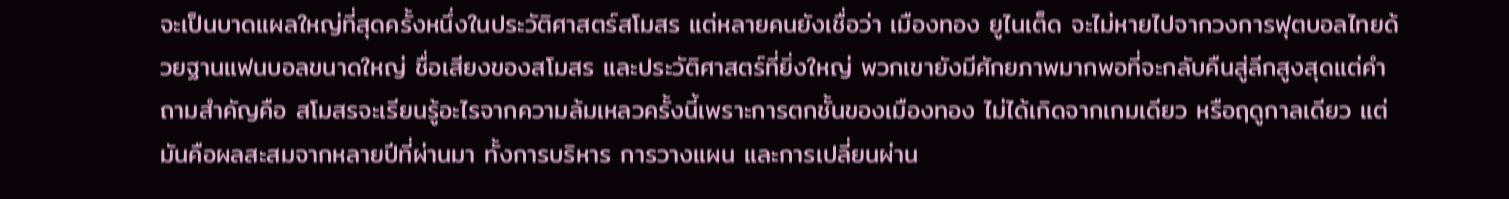จะเป็นบาดแผลใหญ่ที่สุดครั้งหนึ่งในประวัติศาสตร์สโมสร แต่หลายคนยังเชื่อว่า เมืองทอง ยูไนเต็ด จะไม่หายไปจากวงการฟุตบอลไทยด้วยฐานแฟนบอลขนาดใหญ่ ชื่อเสียงของสโมสร และประวัติศาสตร์ที่ยิ่งใหญ่ พวกเขายังมีศักยภาพมากพอที่จะกลับคืนสู่ลีกสูงสุดแต่คำถามสำคัญคือ สโมสรจะเรียนรู้อะไรจากความล้มเหลวครั้งนี้เพราะการตกชั้นของเมืองทอง ไม่ได้เกิดจากเกมเดียว หรือฤดูกาลเดียว แต่มันคือผลสะสมจากหลายปีที่ผ่านมา ทั้งการบริหาร การวางแผน และการเปลี่ยนผ่าน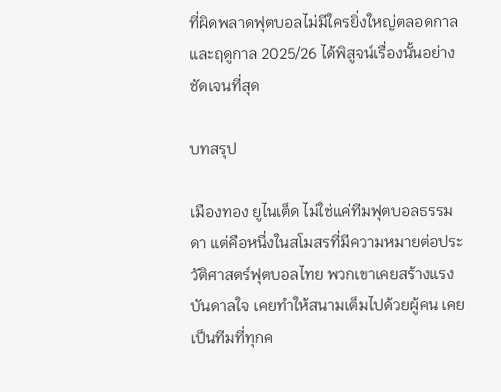ที่ผิดพลาดฟุตบอลไม่มีใครยิ่งใหญ่ตลอดกาล และฤดูกาล 2025/26 ได้พิสูจน์เรื่องนั้นอย่างชัดเจนที่สุด

บทสรุป

เมืองทอง ยูไนเต็ด ไม่ใช่แค่ทีมฟุตบอลธรรมดา แต่คือหนึ่งในสโมสรที่มีความหมายต่อประวัติศาสตร์ฟุตบอลไทย พวกเขาเคยสร้างแรงบันดาลใจ เคยทำให้สนามเต็มไปด้วยผู้คน เคยเป็นทีมที่ทุกค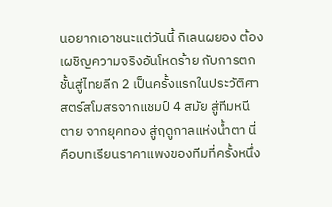นอยากเอาชนะแต่วันนี้ กิเลนผยอง ต้องเผชิญความจริงอันโหดร้าย กับการตกชั้นสู่ไทยลีก 2 เป็นครั้งแรกในประวัติศาสตร์สโมสรจากแชมป์ 4 สมัย สู่ทีมหนีตาย จากยุคทอง สู่ฤดูกาลแห่งน้ำตา นี่คือบทเรียนราคาแพงของทีมที่ครั้งหนึ่ง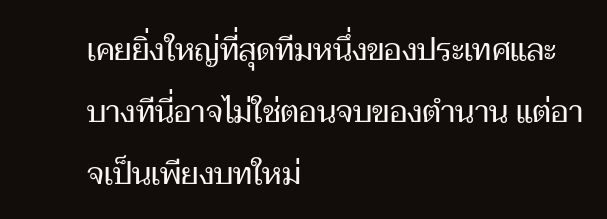เคยยิ่งใหญ่ที่สุดทีมหนึ่งของประเทศและบางทีนี่อาจไม่ใช่ตอนจบของตำนาน แต่อาจเป็นเพียงบทใหม่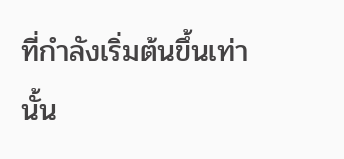ที่กำลังเริ่มต้นขึ้นเท่านั้น